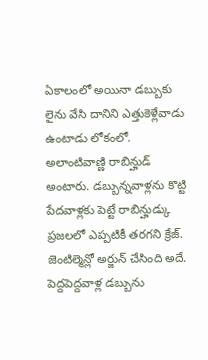ఏకాలంలో అయినా డబ్బుకు లైను వేసి దానిని ఎత్తుకెళ్లేవాడు ఉంటాడు లోకంలో. అలాంటివాణ్ణి రాబిన్హుడ్ అంటారు. డబ్బున్నవాళ్లను కొట్టి పేదవాళ్లకు పెట్టే రాబిన్హుడ్కు ప్రజలలో ఎప్పటికీ తరగని క్రేజ్. జెంటిల్మెన్లో అర్జున్ చేసింది అదే. పెద్దపెద్దవాళ్ల డబ్బును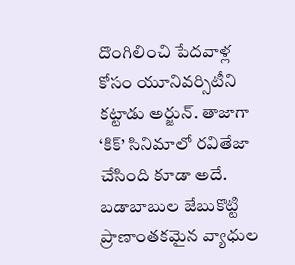దొంగిలించి పేదవాళ్ల కోసం యూనివర్సిటీని కట్టాడు అర్జున్. తాజాగా ‘కిక్’ సినిమాలో రవితేజా చేసింది కూడా అదే. బడాబాబుల జేబుకొట్టి ప్రాణాంతకమైన వ్యాధుల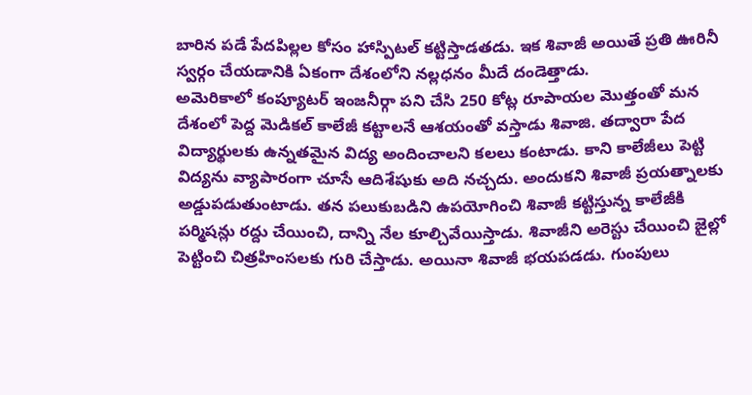బారిన పడే పేదపిల్లల కోసం హాస్పిటల్ కట్టిస్తాడతడు. ఇక శివాజీ అయితే ప్రతి ఊరినీ స్వర్గం చేయడానికి ఏకంగా దేశంలోని నల్లధనం మీదే దండెత్తాడు.
అమెరికాలో కంప్యూటర్ ఇంజనీర్గా పని చేసి 250 కోట్ల రూపాయల మొత్తంతో మన దేశంలో పెద్ద మెడికల్ కాలేజీ కట్టాలనే ఆశయంతో వస్తాడు శివాజి. తద్వారా పేద విద్యార్థులకు ఉన్నతమైన విద్య అందించాలని కలలు కంటాడు. కాని కాలేజీలు పెట్టి విద్యను వ్యాపారంగా చూసే ఆదిశేషుకు అది నచ్చదు. అందుకని శివాజీ ప్రయత్నాలకు అడ్డుపడుతుంటాడు. తన పలుకుబడిని ఉపయోగించి శివాజీ కట్టిస్తున్న కాలేజీకి పర్మిషన్లు రద్దు చేయించి, దాన్ని నేల కూల్చివేయిస్తాడు. శివాజీని అరెస్టు చేయించి జైల్లో పెట్టించి చిత్రహింసలకు గురి చేస్తాడు. అయినా శివాజీ భయపడడు. గుంపులు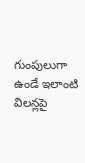గుంపులుగా ఉండే ఇలాంటి విలన్లపై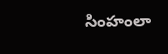సింహంలా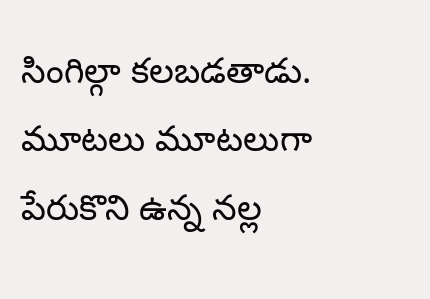సింగిల్గా కలబడతాడు. మూటలు మూటలుగా పేరుకొని ఉన్న నల్ల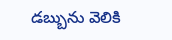డబ్బును వెలికి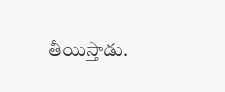తీయిస్తాడు.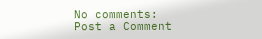No comments:
Post a Comment